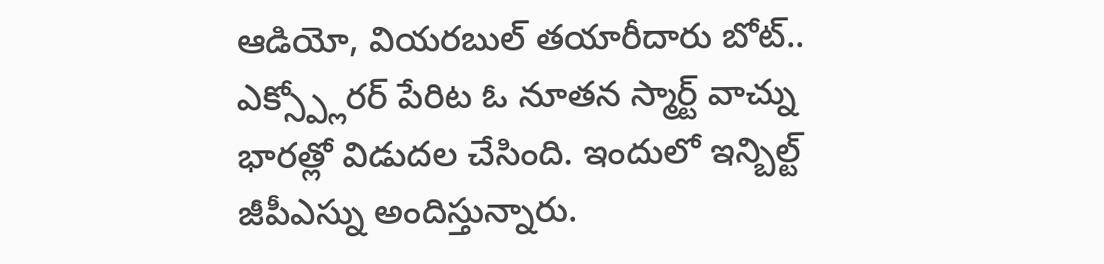ఆడియో, వియరబుల్ తయారీదారు బోట్.. ఎక్స్ప్లోరర్ పేరిట ఓ నూతన స్మార్ట్ వాచ్ను భారత్లో విడుదల చేసింది. ఇందులో ఇన్బిల్ట్ జీపీఎస్ను అందిస్తున్నారు.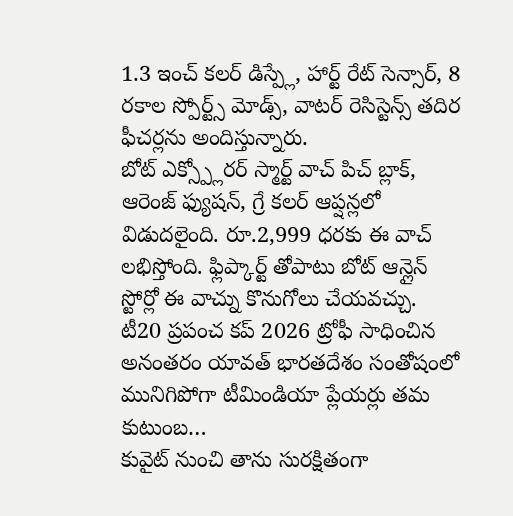1.3 ఇంచ్ కలర్ డిస్ప్లే, హార్ట్ రేట్ సెన్సార్, 8 రకాల స్పోర్ట్స్ మోడ్స్, వాటర్ రెసిస్టెన్స్ తదిర ఫీచర్లను అందిస్తున్నారు.
బోట్ ఎక్స్ప్లోరర్ స్మార్ట్ వాచ్ పిచ్ బ్లాక్, ఆరెంజ్ ఫ్యుషన్, గ్రే కలర్ ఆప్షన్లలో విడుదలైంది. రూ.2,999 ధరకు ఈ వాచ్ లభిస్తోంది. ఫ్లిప్కార్ట్ తోపాటు బోట్ ఆన్లైన్ స్టోర్లో ఈ వాచ్ను కొనుగోలు చేయవచ్చు.
టీ20 ప్రపంచ కప్ 2026 ట్రోఫీ సాధించిన అనంతరం యావత్ భారతదేశం సంతోషంలో మునిగిపోగా టీమిండియా ప్లేయర్లు తమ కుటుంబ…
కువైట్ నుంచి తాను సురక్షితంగా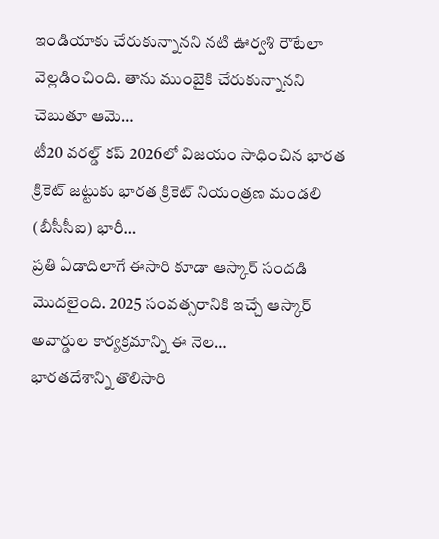ఇండియాకు చేరుకున్నానని నటి ఊర్వశి రౌటేలా వెల్లడించింది. తాను ముంబైకి చేరుకున్నానని చెబుతూ ఆమె…
టీ20 వరల్డ్ కప్ 2026లో విజయం సాధించిన భారత క్రికెట్ జట్టుకు భారత క్రికెట్ నియంత్రణ మండలి (బీసీసీఐ) భారీ…
ప్రతి ఏడాదిలాగే ఈసారి కూడా ఆస్కార్ సందడి మొదలైంది. 2025 సంవత్సరానికి ఇచ్చే ఆస్కార్ అవార్డుల కార్యక్రమాన్ని ఈ నెల…
భారతదేశాన్ని తొలిసారి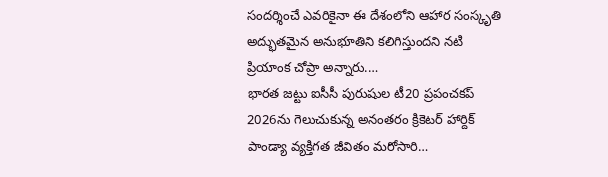సందర్శించే ఎవరికైనా ఈ దేశంలోని ఆహార సంస్కృతి అద్భుతమైన అనుభూతిని కలిగిస్తుందని నటి ప్రియాంక చోప్రా అన్నారు.…
భారత జట్టు ఐసీసీ పురుషుల టీ20 ప్రపంచకప్ 2026ను గెలుచుకున్న అనంతరం క్రికెటర్ హార్దిక్ పాండ్యా వ్యక్తిగత జీవితం మరోసారి…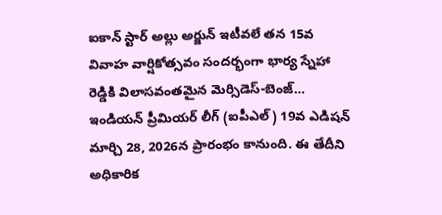ఐకాన్ స్టార్ అల్లు అర్జున్ ఇటీవలే తన 15వ వివాహ వార్షికోత్సవం సందర్భంగా భార్య స్నేహా రెడ్డికి విలాసవంతమైన మెర్సిడెస్-బెంజ్…
ఇండియన్ ప్రీమియర్ లీగ్ (ఐపీఎల్) 19వ ఎడిషన్ మార్చి 28, 2026న ప్రారంభం కానుంది. ఈ తేదీని అధికారిక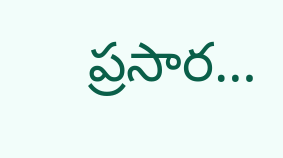ప్రసార…